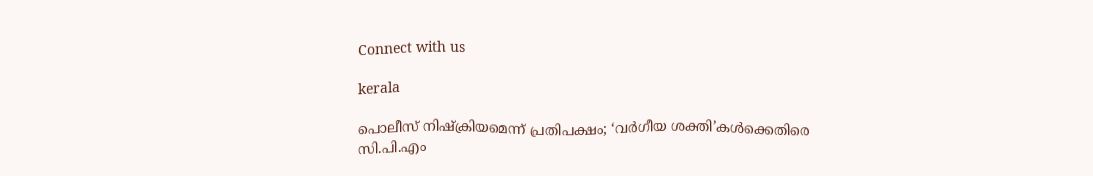Connect with us

kerala

പൊലീസ് നിഷ്‌ക്രിയമെന്ന് പ്രതിപക്ഷം; ‘വര്‍ഗീയ ശക്തി’കള്‍ക്കെതിരെ സി.പി.എം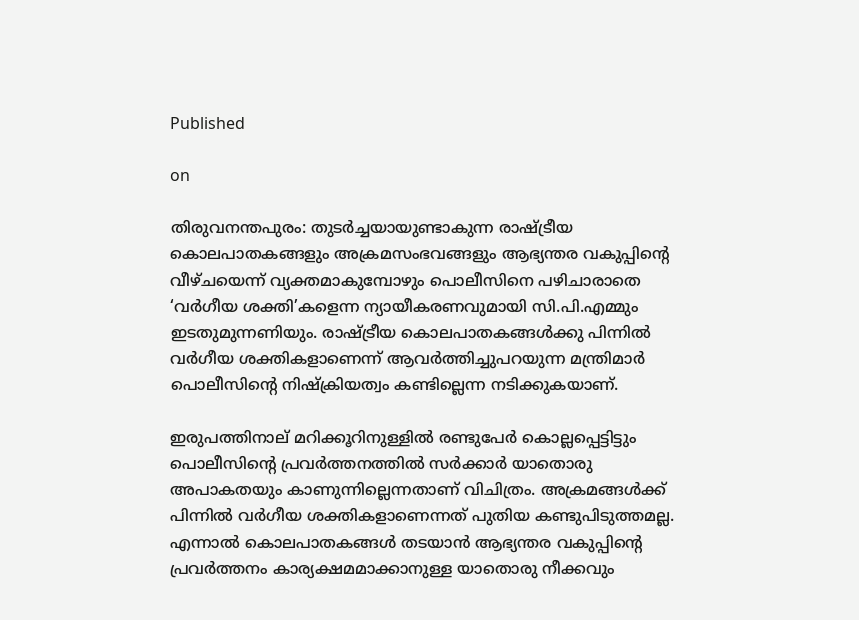Published

on

തിരുവനന്തപുരം: തുടര്‍ച്ചയായുണ്ടാകുന്ന രാഷ്ട്രീയ കൊലപാതകങ്ങളും അക്രമസംഭവങ്ങളും ആഭ്യന്തര വകുപ്പിന്റെ വീഴ്ചയെന്ന് വ്യക്തമാകുമ്പോഴും പൊലീസിനെ പഴിചാരാതെ ‘വര്‍ഗീയ ശക്തി’കളെന്ന ന്യായീകരണവുമായി സി.പി.എമ്മും ഇടതുമുന്നണിയും. രാഷ്ട്രീയ കൊലപാതകങ്ങള്‍ക്കു പിന്നില്‍ വര്‍ഗീയ ശക്തികളാണെന്ന് ആവര്‍ത്തിച്ചുപറയുന്ന മന്ത്രിമാര്‍ പൊലീസിന്റെ നിഷ്‌ക്രിയത്വം കണ്ടില്ലെന്ന നടിക്കുകയാണ്.

ഇരുപത്തിനാല് മറിക്കൂറിനുള്ളില്‍ രണ്ടുപേര്‍ കൊല്ലപ്പെട്ടിട്ടും പൊലീസിന്റെ പ്രവര്‍ത്തനത്തില്‍ സര്‍ക്കാര്‍ യാതൊരു അപാകതയും കാണുന്നില്ലെന്നതാണ് വിചിത്രം. അക്രമങ്ങള്‍ക്ക് പിന്നില്‍ വര്‍ഗീയ ശക്തികളാണെന്നത് പുതിയ കണ്ടുപിടുത്തമല്ല. എന്നാല്‍ കൊലപാതകങ്ങള്‍ തടയാന്‍ ആഭ്യന്തര വകുപ്പിന്റെ പ്രവര്‍ത്തനം കാര്യക്ഷമമാക്കാനുള്ള യാതൊരു നീക്കവും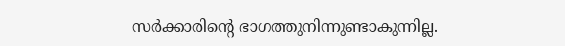സര്‍ക്കാരിന്റെ ഭാഗത്തുനിന്നുണ്ടാകുന്നില്ല.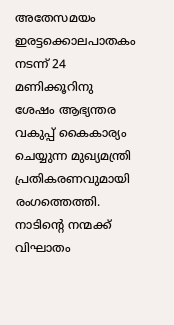അതേസമയം ഇരട്ടക്കൊലപാതകം നടന്ന് 24 മണിക്കൂറിനു ശേഷം ആഭ്യന്തര വകുപ്പ് കൈകാര്യം ചെയ്യുന്ന മുഖ്യമന്ത്രി പ്രതികരണവുമായി രംഗത്തെത്തി. നാടിന്റെ നന്മക്ക് വിഘാതം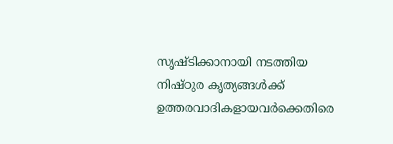സൃഷ്ടിക്കാനായി നടത്തിയ നിഷ്ഠുര കൃത്യങ്ങള്‍ക്ക് ഉത്തരവാദികളായവര്‍ക്കെതിരെ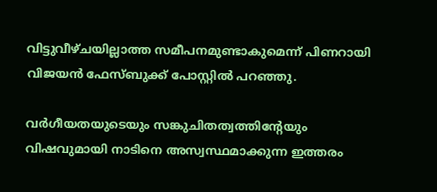വിട്ടുവീഴ്ചയില്ലാത്ത സമീപനമുണ്ടാകുമെന്ന് പിണറായി വിജയന്‍ ഫേസ്ബുക്ക് പോസ്റ്റില്‍ പറഞ്ഞു.

വര്‍ഗീയതയുടെയും സങ്കുചിതത്വത്തിന്റേയും വിഷവുമായി നാടിനെ അസ്വസ്ഥമാക്കുന്ന ഇത്തരം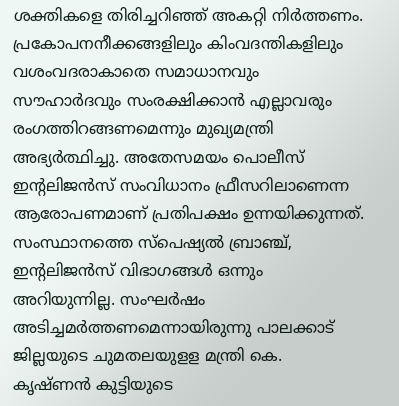ശക്തികളെ തിരിച്ചറിഞ്ഞ് അകറ്റി നിര്‍ത്തണം. പ്രകോപനനീക്കങ്ങളിലും കിംവദന്തികളിലും വശംവദരാകാതെ സമാധാനവും സൗഹാര്‍ദവും സംരക്ഷിക്കാന്‍ എല്ലാവരും രംഗത്തിറങ്ങണമെന്നും മുഖ്യമന്ത്രി അഭ്യര്‍ത്ഥിച്ചു. അതേസമയം പൊലീസ് ഇന്റലിജന്‍സ് സംവിധാനം ഫ്രീസറിലാണെന്ന ആരോപണമാണ് പ്രതിപക്ഷം ഉന്നയിക്കുന്നത്. സംസ്ഥാനത്തെ സ്‌പെഷ്യല്‍ ബ്രാഞ്ച്, ഇന്റലിജന്‍സ് വിഭാഗങ്ങള്‍ ഒന്നും അറിയുന്നില്ല. സംഘര്‍ഷം അടിച്ചമര്‍ത്തണമെന്നായിരുന്നു പാലക്കാട് ജില്ലയുടെ ചുമതലയുളള മന്ത്രി കെ. കൃഷ്ണന്‍ കുട്ടിയുടെ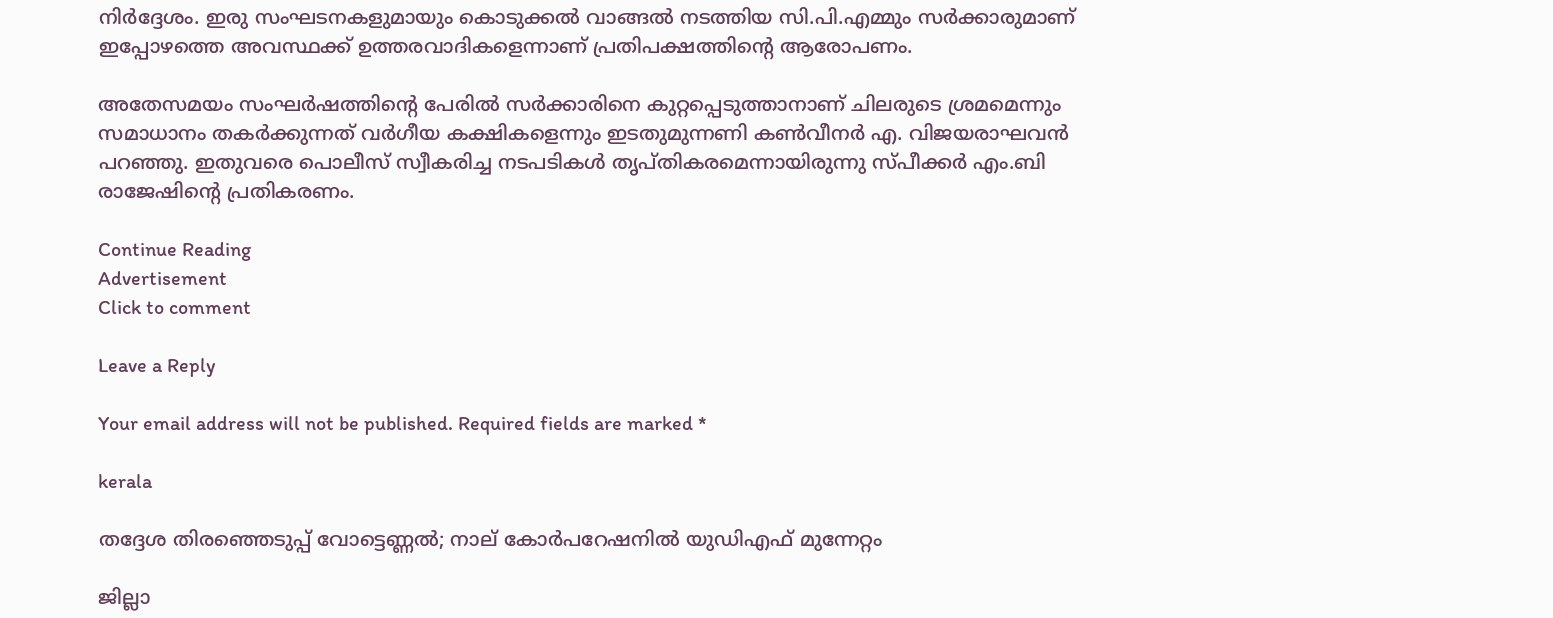നിര്‍ദ്ദേശം. ഇരു സംഘടനകളുമായും കൊടുക്കല്‍ വാങ്ങല്‍ നടത്തിയ സി.പി.എമ്മും സര്‍ക്കാരുമാണ് ഇപ്പോഴത്തെ അവസ്ഥക്ക് ഉത്തരവാദികളെന്നാണ് പ്രതിപക്ഷത്തിന്റെ ആരോപണം.

അതേസമയം സംഘര്‍ഷത്തിന്റെ പേരില്‍ സര്‍ക്കാരിനെ കുറ്റപ്പെടുത്താനാണ് ചിലരുടെ ശ്രമമെന്നും സമാധാനം തകര്‍ക്കുന്നത് വര്‍ഗീയ കക്ഷികളെന്നും ഇടതുമുന്നണി കണ്‍വീനര്‍ എ. വിജയരാഘവന്‍ പറഞ്ഞു. ഇതുവരെ പൊലീസ് സ്വീകരിച്ച നടപടികള്‍ തൃപ്തികരമെന്നായിരുന്നു സ്പീക്കര്‍ എം.ബി രാജേഷിന്റെ പ്രതികരണം.

Continue Reading
Advertisement
Click to comment

Leave a Reply

Your email address will not be published. Required fields are marked *

kerala

തദ്ദേശ തിരഞ്ഞെടുപ്പ് വോട്ടെണ്ണല്‍; നാല് കോര്‍പറേഷനില്‍ യുഡിഎഫ് മുന്നേറ്റം

ജില്ലാ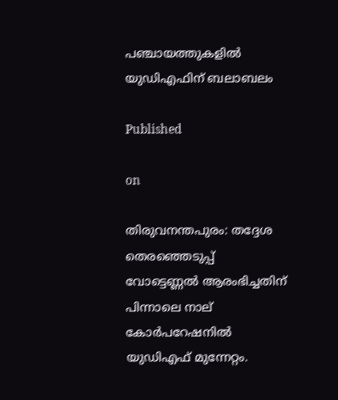പഞ്ചായത്തുകളില്‍ യുഡിഎഫിന് ബലാബലം

Published

on

തിരുവനന്തപുരം: തദ്ദേശ തെരഞ്ഞെടുപ്പ് വോട്ടെണ്ണല്‍ ആരംഭിച്ചതിന് പിന്നാലെ നാല് കോര്‍പറേഷനില്‍ യുഡിഎഫ് മുന്നേറ്റം.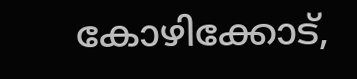കോഴിക്കോട്,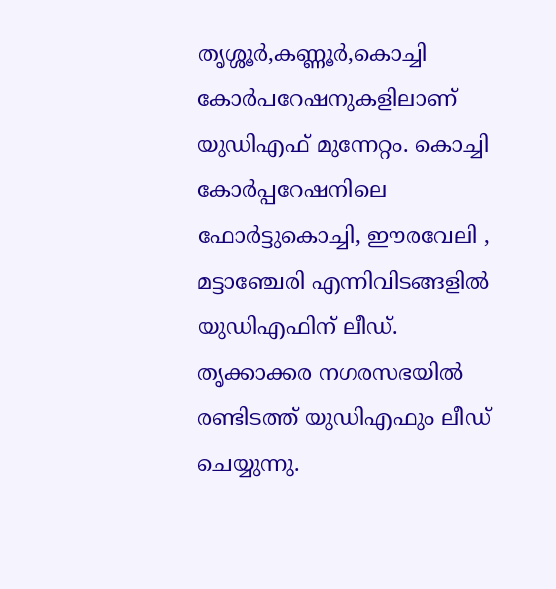തൃശ്ശൂര്‍,കണ്ണൂര്‍,കൊച്ചി കോര്‍പറേഷനുകളിലാണ് യുഡിഎഫ് മുന്നേറ്റം. കൊച്ചി കോര്‍പ്പറേഷനിലെ ഫോര്‍ട്ടുകൊച്ചി, ഈരവേലി , മട്ടാഞ്ചേരി എന്നിവിടങ്ങളില്‍ യുഡിഎഫിന് ലീഡ്. തൃക്കാക്കര നഗരസഭയില്‍ രണ്ടിടത്ത് യുഡിഎഫും ലീഡ് ചെയ്യുന്നു.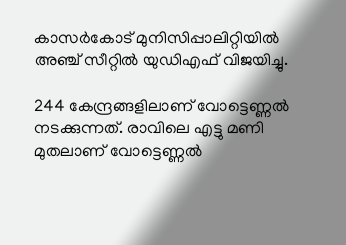കാസര്‍കോട് മുനിസിപ്പാലിറ്റിയില്‍ അഞ്ച് സീറ്റില്‍ യുഡിഎഫ് വിജയിച്ചു.

244 കേന്ദ്രങ്ങളിലാണ് വോട്ടെണ്ണല്‍ നടക്കുന്നത്. രാവിലെ എട്ടു മണി മുതലാണ് വോട്ടെണ്ണല്‍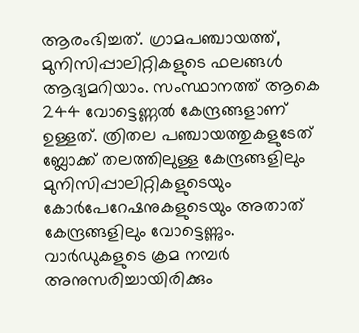ആരംഭിച്ചത്. ഗ്രാമപഞ്ചായത്ത്, മുനിസിപ്പാലിറ്റികളുടെ ഫലങ്ങള്‍ ആദ്യമറിയാം. സംസ്ഥാനത്ത് ആകെ 244 വോട്ടെണ്ണല്‍ കേന്ദ്രങ്ങളാണ് ഉള്ളത്. ത്രിതല പഞ്ചായത്തുകളുടേത് ബ്ലോക്ക് തലത്തിലുള്ള കേന്ദ്രങ്ങളിലും മുനിസിപ്പാലിറ്റികളുടെയും കോര്‍പേറേഷനുകളുടെയും അതാത് കേന്ദ്രങ്ങളിലും വോട്ടെണ്ണും. വാര്‍ഡുകളുടെ ക്രമ നമ്പര്‍ അനുസരിച്ചായിരിക്കും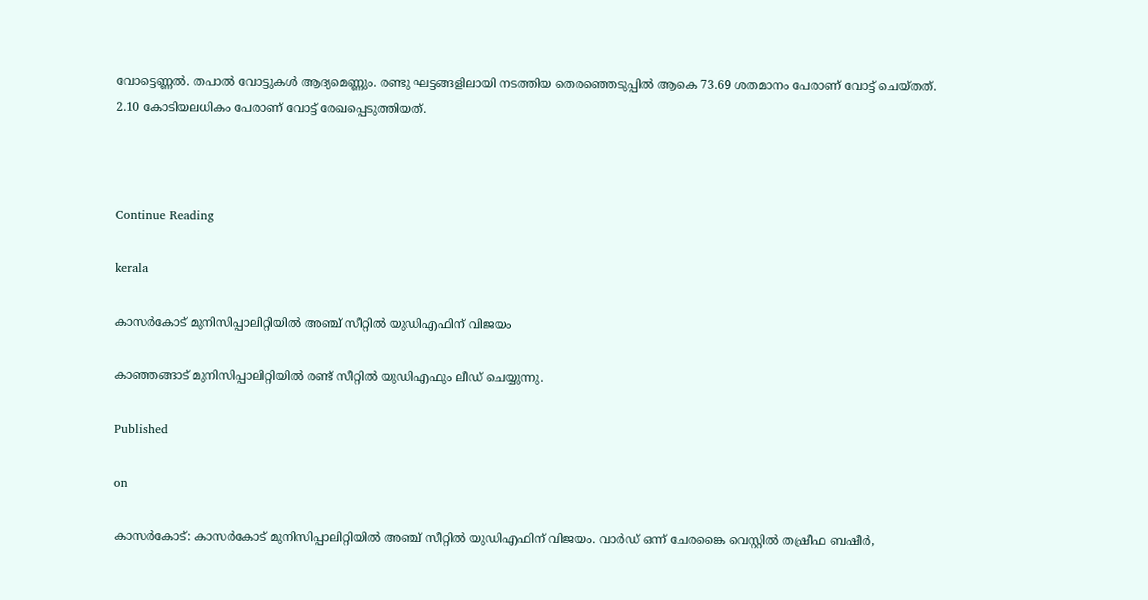വോട്ടെണ്ണല്‍. തപാല്‍ വോട്ടുകള്‍ ആദ്യമെണ്ണും. രണ്ടു ഘട്ടങ്ങളിലായി നടത്തിയ തെരഞ്ഞെടുപ്പില്‍ ആകെ 73.69 ശതമാനം പേരാണ് വോട്ട് ചെയ്തത്. 2.10 കോടിയലധികം പേരാണ് വോട്ട് രേഖപ്പെടുത്തിയത്.



Continue Reading

kerala

കാസര്‍കോട് മുനിസിപ്പാലിറ്റിയില്‍ അഞ്ച് സീറ്റില്‍ യുഡിഎഫിന് വിജയം

കാഞ്ഞങ്ങാട് മുനിസിപ്പാലിറ്റിയില്‍ രണ്ട് സീറ്റില്‍ യുഡിഎഫും ലീഡ് ചെയ്യുന്നു.

Published

on

കാസര്‍കോട്: കാസര്‍കോട് മുനിസിപ്പാലിറ്റിയില്‍ അഞ്ച് സീറ്റില്‍ യുഡിഎഫിന് വിജയം. വാര്‍ഡ് ഒന്ന് ചേരങ്കൈ വെസ്റ്റില്‍ തഷ്രീഫ ബഷീര്‍,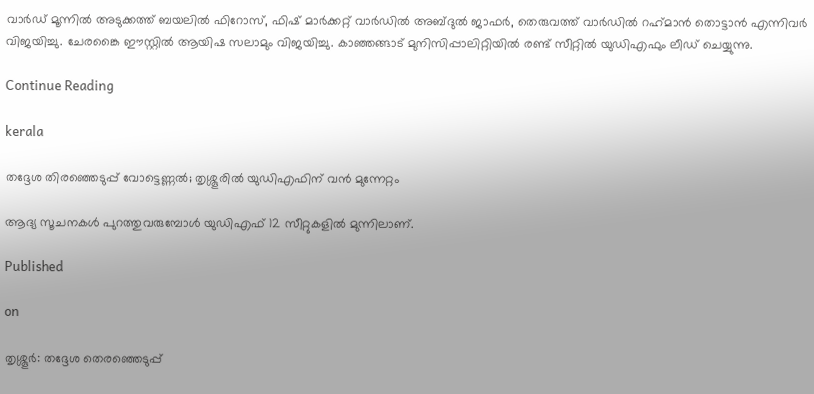വാര്‍ഡ് മൂന്നില്‍ അടുക്കത്ത് ബയലില്‍ ഫിറോസ്, ഫിഷ് മാര്‍ക്കറ്റ് വാര്‍ഡില്‍ അബ്ദുല്‍ ജാഫര്‍, തെരുവത്ത് വാര്‍ഡില്‍ റഹ്‌മാന്‍ തൊട്ടാന്‍ എന്നിവര്‍ വിജയിച്ചു. ചേരങ്കൈ ഈസ്റ്റില്‍ ആയിഷ സലാമും വിജയിച്ചു. കാഞ്ഞങ്ങാട് മുനിസിപ്പാലിറ്റിയില്‍ രണ്ട് സീറ്റില്‍ യുഡിഎഫും ലീഡ് ചെയ്യുന്നു.

Continue Reading

kerala

തദ്ദേശ തിരഞ്ഞെടുപ്പ് വോട്ടെണ്ണല്‍; തൃശ്ശൂരില്‍ യുഡിഎഫിന് വന്‍ മുന്നേറ്റം

ആദ്യ സൂചനകള്‍ പുറത്തുവരുമ്പോള്‍ യുഡിഎഫ് 12 സീറ്റുകളില്‍ മുന്നിലാണ്.

Published

on

തൃശ്ശൂര്‍: തദ്ദേശ തെരഞ്ഞെടുപ്പ്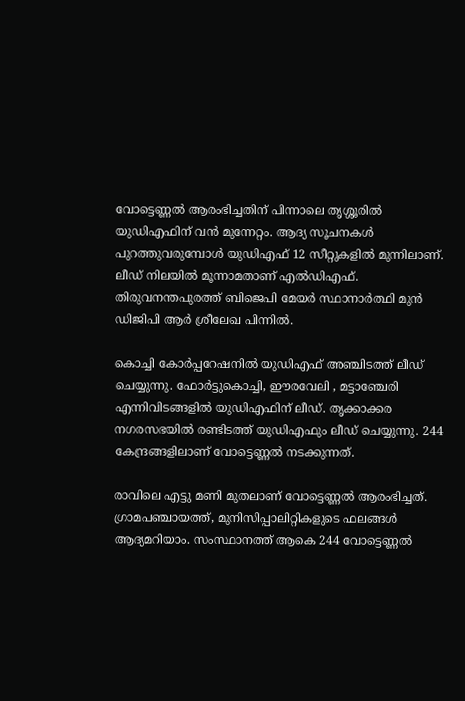വോട്ടെണ്ണല്‍ ആരംഭിച്ചതിന് പിന്നാലെ തൃശ്ശൂരില്‍ യുഡിഎഫിന് വന്‍ മുന്നേറ്റം. ആദ്യ സൂചനകള്‍ പുറത്തുവരുമ്പോള്‍ യുഡിഎഫ് 12 സീറ്റുകളില്‍ മുന്നിലാണ്. ലീഡ് നിലയില്‍ മൂന്നാമതാണ് എല്‍ഡിഎഫ്. തിരുവനന്തപുരത്ത് ബിജെപി മേയര്‍ സ്ഥാനാര്‍ത്ഥി മുന്‍ ഡിജിപി ആര്‍ ശ്രീലേഖ പിന്നില്‍.

കൊച്ചി കോര്‍പ്പറേഷനില്‍ യുഡിഎഫ് അഞ്ചിടത്ത് ലീഡ് ചെയ്യുന്നു. ഫോര്‍ട്ടുകൊച്ചി, ഈരവേലി , മട്ടാഞ്ചേരി എന്നിവിടങ്ങളില്‍ യുഡിഎഫിന് ലീഡ്. തൃക്കാക്കര നഗരസഭയില്‍ രണ്ടിടത്ത് യുഡിഎഫും ലീഡ് ചെയ്യുന്നു. 244 കേന്ദ്രങ്ങളിലാണ് വോട്ടെണ്ണല്‍ നടക്കുന്നത്.

രാവിലെ എട്ടു മണി മുതലാണ് വോട്ടെണ്ണല്‍ ആരംഭിച്ചത്. ഗ്രാമപഞ്ചായത്ത്, മുനിസിപ്പാലിറ്റികളുടെ ഫലങ്ങള്‍ ആദ്യമറിയാം. സംസ്ഥാനത്ത് ആകെ 244 വോട്ടെണ്ണല്‍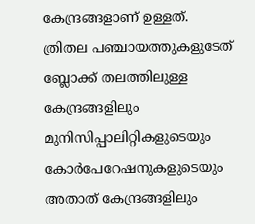കേന്ദ്രങ്ങളാണ് ഉള്ളത്. ത്രിതല പഞ്ചായത്തുകളുടേത് ബ്ലോക്ക് തലത്തിലുള്ള കേന്ദ്രങ്ങളിലും മുനിസിപ്പാലിറ്റികളുടെയും കോര്‍പേറേഷനുകളുടെയും അതാത് കേന്ദ്രങ്ങളിലും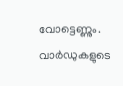വോട്ടെണ്ണും. വാര്‍ഡുകളുടെ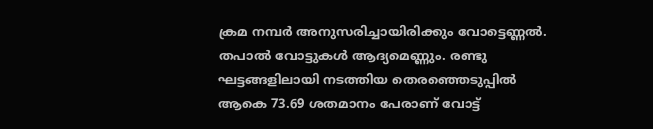ക്രമ നമ്പര്‍ അനുസരിച്ചായിരിക്കും വോട്ടെണ്ണല്‍. തപാല്‍ വോട്ടുകള്‍ ആദ്യമെണ്ണും. രണ്ടു ഘട്ടങ്ങളിലായി നടത്തിയ തെരഞ്ഞെടുപ്പില്‍ ആകെ 73.69 ശതമാനം പേരാണ് വോട്ട്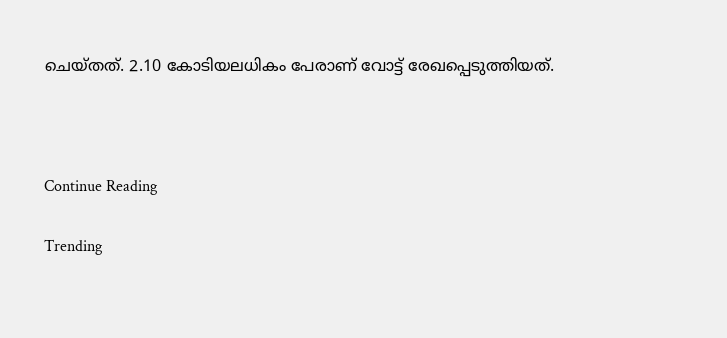ചെയ്തത്. 2.10 കോടിയലധികം പേരാണ് വോട്ട് രേഖപ്പെടുത്തിയത്.



Continue Reading

Trending